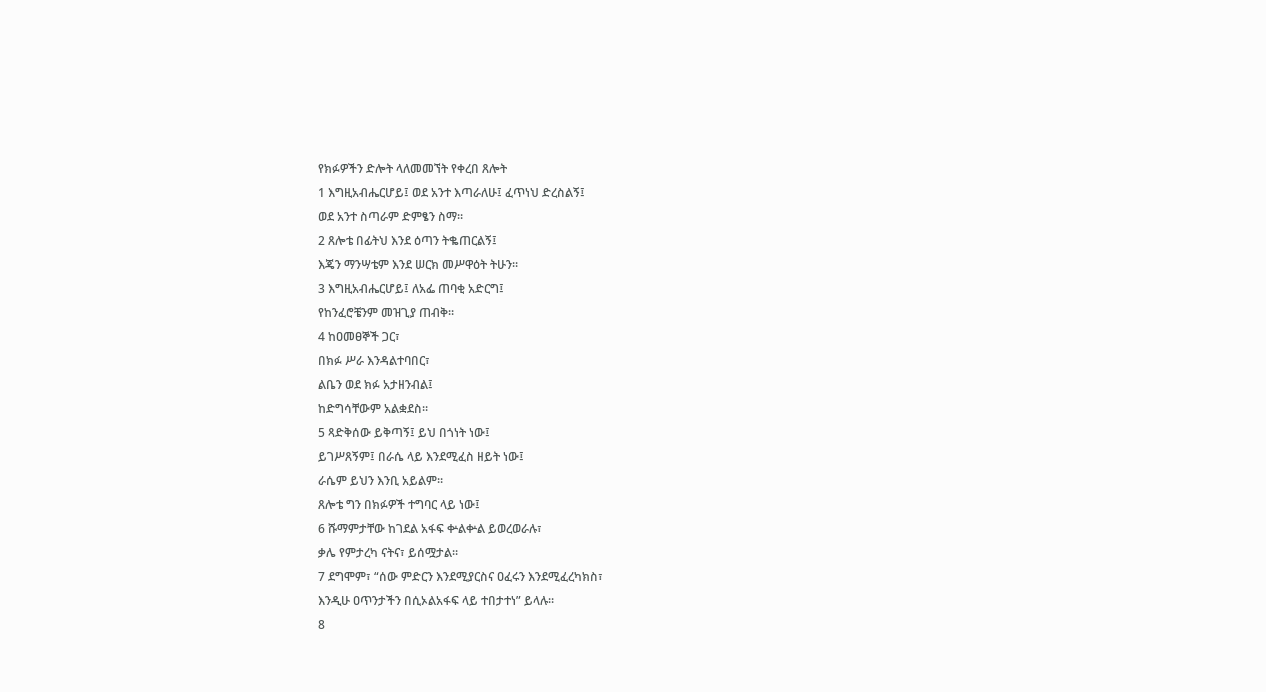የክፉዎችን ድሎት ላለመመኘት የቀረበ ጸሎት
1 እግዚአብሔርሆይ፤ ወደ አንተ እጣራለሁ፤ ፈጥነህ ድረስልኝ፤
ወደ አንተ ስጣራም ድምፄን ስማ።
2 ጸሎቴ በፊትህ እንደ ዕጣን ትቈጠርልኝ፤
እጄን ማንሣቴም እንደ ሠርክ መሥዋዕት ትሁን።
3 እግዚአብሔርሆይ፤ ለአፌ ጠባቂ አድርግ፤
የከንፈሮቼንም መዝጊያ ጠብቅ።
4 ከዐመፀኞች ጋር፣
በክፉ ሥራ እንዳልተባበር፣
ልቤን ወደ ክፉ አታዘንብል፤
ከድግሳቸውም አልቋደስ።
5 ጻድቅሰው ይቅጣኝ፤ ይህ በጎነት ነው፤
ይገሥጸኝም፤ በራሴ ላይ እንደሚፈስ ዘይት ነው፤
ራሴም ይህን እንቢ አይልም።
ጸሎቴ ግን በክፉዎች ተግባር ላይ ነው፤
6 ሹማምታቸው ከገደል አፋፍ ቍልቍል ይወረወራሉ፣
ቃሌ የምታረካ ናትና፣ ይሰሟታል።
7 ደግሞም፣ “ሰው ምድርን እንደሚያርስና ዐፈሩን እንደሚፈረካክስ፣
እንዲሁ ዐጥንታችን በሲኦልአፋፍ ላይ ተበታተነ” ይላሉ።
8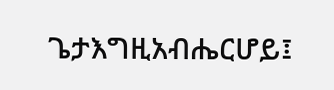ጌታእግዚአብሔርሆይ፤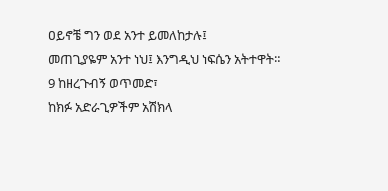ዐይኖቼ ግን ወደ አንተ ይመለከታሉ፤
መጠጊያዬም አንተ ነህ፤ እንግዲህ ነፍሴን አትተዋት።
9 ከዘረጉብኝ ወጥመድ፣
ከክፉ አድራጊዎችም አሽክላ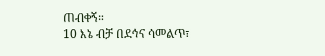ጠብቀኝ።
10 እኔ ብቻ በደኅና ሳመልጥ፣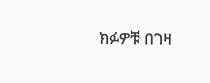ክፉዎቹ በገዛ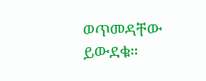ወጥመዳቸው ይውደቁ።